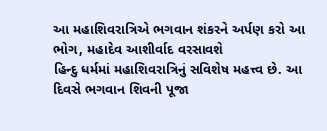આ મહાશિવરાત્રિએ ભગવાન શંકરને અર્પણ કરો આ ભોગ, મહાદેવ આશીર્વાદ વરસાવશે
હિન્દુ ધર્મમાં મહાશિવરાત્રિનું સવિશેષ મહત્ત્વ છે. આ દિવસે ભગવાન શિવની પૂજા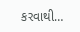કરવાથી…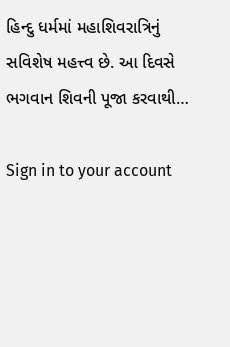હિન્દુ ધર્મમાં મહાશિવરાત્રિનું સવિશેષ મહત્ત્વ છે. આ દિવસે ભગવાન શિવની પૂજા કરવાથી…

Sign in to your account